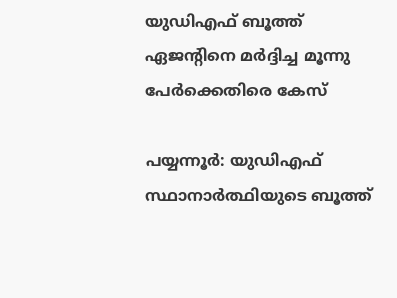യുഡിഎഫ് ബൂത്ത് ഏജൻ്റിനെ മർദ്ദിച്ച മൂന്നു പേർക്കെതിരെ കേസ്

പയ്യന്നൂർ: യുഡിഎഫ് സ്ഥാനാർത്ഥിയുടെ ബൂത്ത്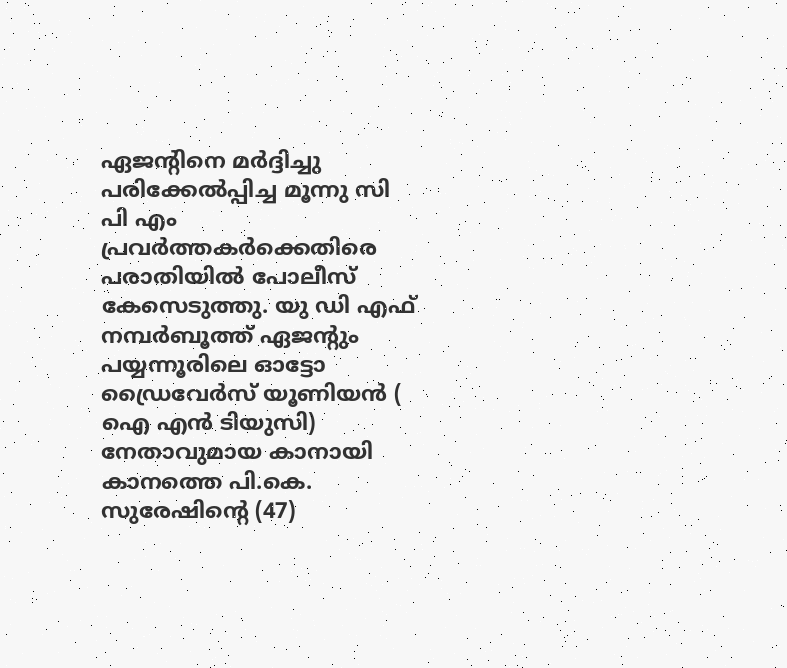ഏജൻ്റിനെ മർദ്ദിച്ചു പരിക്കേൽപ്പിച്ച മൂന്നു സി പി എം പ്രവർത്തകർക്കെതിരെ പരാതിയിൽ പോലീസ് കേസെടുത്തു. യു ഡി എഫ് നമ്പർബൂത്ത് ഏജൻ്റും പയ്യന്നൂരിലെ ഓട്ടോ ഡ്രൈവേർസ് യൂണിയൻ ( ഐ എൻ ടിയുസി) നേതാവുമായ കാനായി കാനത്തെ പി.കെ. സുരേഷിൻ്റെ (47)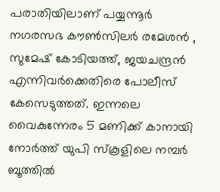പരാതിയിലാണ് പയ്യന്നൂർ നഗരസഭ കൗൺസിലർ രമേശൻ , സുമേഷ് കോടിയത്ത്, ജയചന്ദ്രൻ എന്നിവർക്കെതിരെ പോലീസ് കേസെടുത്തത്. ഇന്നലെ വൈകുന്നേരം 5 മണിക്ക് കാനായി നോർത്ത് യുപി സ്കൂളിലെ നമ്പർ ബൂത്തിൽ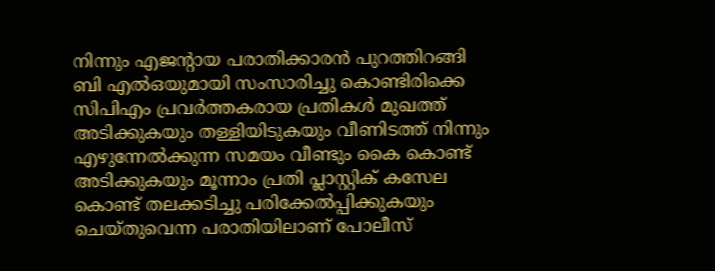നിന്നും എജൻ്റായ പരാതിക്കാരൻ പുറത്തിറങ്ങി ബി എൽഒയുമായി സംസാരിച്ചു കൊണ്ടിരിക്കെ സിപിഎം പ്രവർത്തകരായ പ്രതികൾ മുഖത്ത് അടിക്കുകയും തള്ളിയിടുകയും വീണിടത്ത് നിന്നും എഴുന്നേൽക്കുന്ന സമയം വീണ്ടും കൈ കൊണ്ട് അടിക്കുകയും മൂന്നാം പ്രതി പ്ലാസ്റ്റിക് കസേല കൊണ്ട് തലക്കടിച്ചു പരിക്കേൽപ്പിക്കുകയും ചെയ്തുവെന്ന പരാതിയിലാണ് പോലീസ്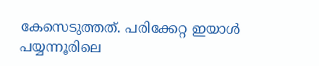കേസെടുത്തത്. പരിക്കേറ്റ ഇയാൾ പയ്യന്നൂരിലെ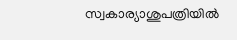സ്വകാര്യാശുപത്രിയിൽ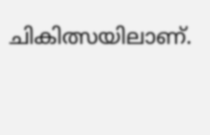ചികിത്സയിലാണ്.